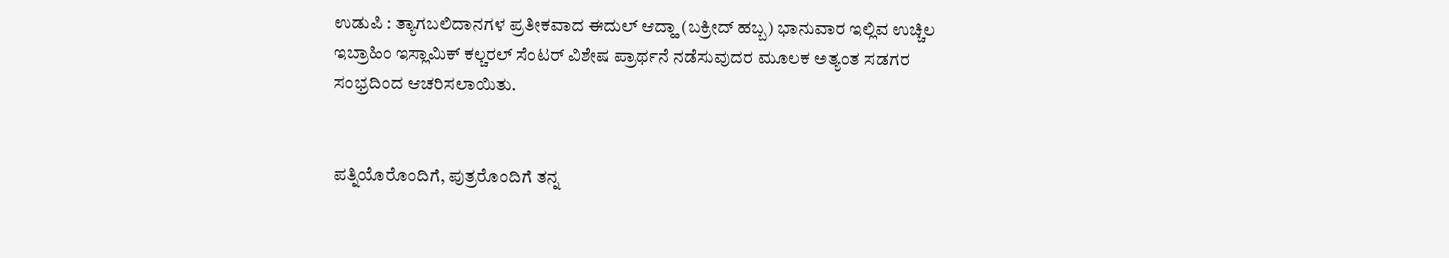ಉಡುಪಿ : ತ್ಯಾಗಬಲಿದಾನಗಳ ಪ್ರತೀಕವಾದ ಈದುಲ್ ಆದ್ಹಾ (ಬಕ್ರೀದ್ ಹಬ್ಬ) ಭಾನುವಾರ ಇಲ್ಲಿವ ಉಚ್ಚಿಲ ಇಬ್ರಾಹಿಂ ಇಸ್ಲಾಮಿಕ್ ಕಲ್ಚರಲ್ ಸೆಂಟರ್ ವಿಶೇಷ ಪ್ರಾರ್ಥನೆ ನಡೆಸುವುದರ ಮೂಲಕ ಅತ್ಯಂತ ಸಡಗರ ಸಂಭ್ರದಿಂದ ಆಚರಿಸಲಾಯಿತು.


ಪತ್ನಿಯೊರೊಂದಿಗೆ, ಪುತ್ರರೊಂದಿಗೆ ತನ್ನ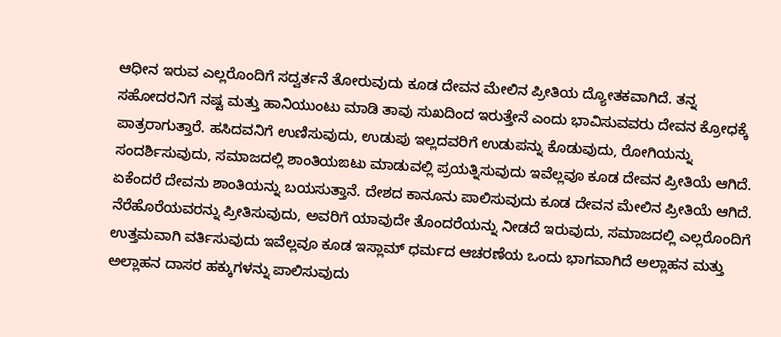ಆಧೀನ ಇರುವ ಎಲ್ಲರೊಂದಿಗೆ ಸದ್ವರ್ತನೆ ತೋರುವುದು ಕೂಡ ದೇವನ ಮೇಲಿನ ಪ್ರೀತಿಯ ದ್ಯೋತಕವಾಗಿದೆ. ತನ್ನ ಸಹೋದರನಿಗೆ ನಷ್ಟ ಮತ್ತು ಹಾನಿಯುಂಟು ಮಾಡಿ ತಾವು ಸುಖದಿಂದ ಇರುತ್ತೇನೆ ಎಂದು ಭಾವಿಸುವವರು ದೇವನ ಕ್ರೋಧಕ್ಕೆ ಪಾತ್ರರಾಗುತ್ತಾರೆ. ಹಸಿದವನಿಗೆ ಉಣಿಸುವುದು, ಉಡುಪು ಇಲ್ಲದವರಿಗೆ ಉಡುಪನ್ನು ಕೊಡುವುದು, ರೋಗಿಯನ್ನು ಸಂದರ್ಶಿಸುವುದು, ಸಮಾಜದಲ್ಲಿ ಶಾಂತಿಯಙಟು ಮಾಡುವಲ್ಲಿ ಪ್ರಯತ್ನಿಸುವುದು ಇವೆಲ್ಲವೂ ಕೂಡ ದೇವನ ಪ್ರೀತಿಯೆ ಆಗಿದೆ. ಏಕೆಂದರೆ ದೇವನು ಶಾಂತಿಯನ್ನು ಬಯಸುತ್ತಾನೆ. ದೇಶದ ಕಾನೂನು ಪಾಲಿಸುವುದು ಕೂಡ ದೇವನ ಮೇಲಿನ ಪ್ರೀತಿಯೆ ಆಗಿದೆ. ನೆರೆಹೊರೆಯವರನ್ನು ಪ್ರೀತಿಸುವುದು, ಅವರಿಗೆ ಯಾವುದೇ ತೊಂದರೆಯನ್ನು ನೀಡದೆ ಇರುವುದು, ಸಮಾಜದಲ್ಲಿ ಎಲ್ಲರೊಂದಿಗೆ ಉತ್ತಮವಾಗಿ ವರ್ತಿಸುವುದು ಇವೆಲ್ಲವೂ ಕೂಡ ಇಸ್ಲಾಮ್ ಧರ್ಮದ ಆಚರಣೆಯ ಒಂದು ಭಾಗವಾಗಿದೆ ಅಲ್ಲಾಹನ ಮತ್ತು ಅಲ್ಲಾಹನ ದಾಸರ ಹಕ್ಕುಗಳನ್ನು ಪಾಲಿಸುವುದು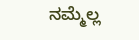ನಮ್ಮೆಲ್ಲ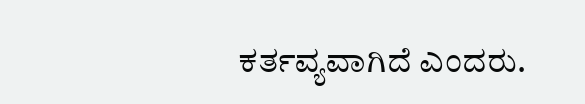ಕರ್ತವ್ಯವಾಗಿದೆ ಎಂದರು.